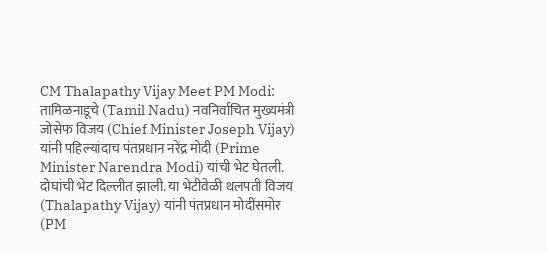CM Thalapathy Vijay Meet PM Modi: तामिळनाडूचे (Tamil Nadu) नवनिर्वाचित मुख्यमंत्री जोसेफ विजय (Chief Minister Joseph Vijay) यांनी पहिल्यांदाच पंतप्रधान नरेंद्र मोदी (Prime Minister Narendra Modi) यांची भेट घेतली. दोघांची भेट दिल्लीत झाली. या भेटीवेळी थलपती विजय (Thalapathy Vijay) यांनी पंतप्रधान मोदींसमोर (PM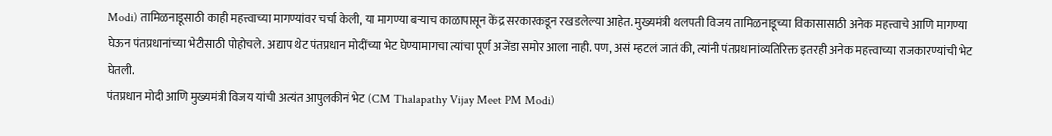Modi) तामिळनाडूसाठी काही महत्त्वाच्या मागण्यांवर चर्चा केली, या मागण्या बऱ्याच काळापासून केंद्र सरकारकडून रखडलेल्या आहेत. मुख्यमंत्री थलपती विजय तामिळनाडूच्या विकासासाठी अनेक महत्त्वाचे आणि मागण्या घेऊन पंतप्रधानांच्या भेटीसाठी पोहोचले. अद्याप थेट पंतप्रधान मोदींच्या भेट घेण्यामागचा त्यांचा पूर्ण अजेंडा समोर आला नाही. पण, असं म्हटलं जातं की, त्यांनी पंतप्रधानांव्यतिरिक्त इतरही अनेक महत्त्वाच्या राजकारण्यांची भेट घेतली.
पंतप्रधान मोदी आणि मुख्यमंत्री विजय यांची अत्यंत आपुलकीनं भेट (CM Thalapathy Vijay Meet PM Modi)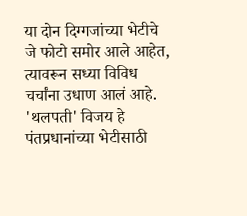या दोन दिग्गजांच्या भेटीचे जे फोटो समोर आले आहेत, त्यावरून सध्या विविध चर्चांना उधाण आलं आहे. 'थलपती' विजय हे पंतप्रधानांच्या भेटीसाठी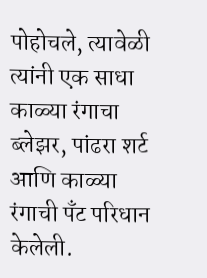पोहोचले, त्यावेळी त्यांनी एक साधा काळ्या रंगाचा ब्लेझर, पांढरा शर्ट आणि काळ्या रंगाची पँट परिधान केलेली.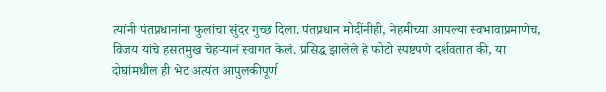त्यांनी पंतप्रधानांना फुलांचा सुंदर गुच्छ दिला. पंतप्रधान मोदींनीही, नेहमीच्या आपल्या स्वभावाप्रमाणेच, विजय यांचे हसतमुख चेहऱ्यानं स्वागत केलं. प्रसिद्ध झालेले हे फोटो स्पष्टपणे दर्शवतात की, या दोघांमधील ही भेट अत्यंत आपुलकीपूर्ण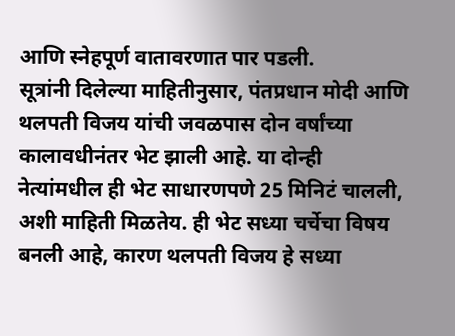आणि स्नेहपूर्ण वातावरणात पार पडली.
सूत्रांनी दिलेल्या माहितीनुसार, पंतप्रधान मोदी आणि थलपती विजय यांची जवळपास दोन वर्षांच्या कालावधीनंतर भेट झाली आहे. या दोन्ही नेत्यांमधील ही भेट साधारणपणे 25 मिनिटं चालली, अशी माहिती मिळतेय. ही भेट सध्या चर्चेचा विषय बनली आहे, कारण थलपती विजय हे सध्या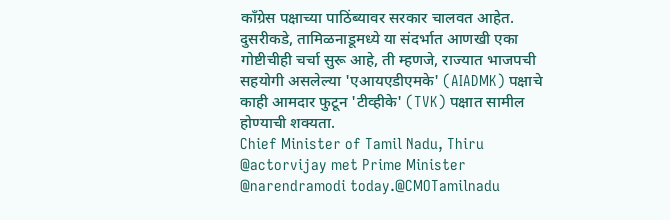काँग्रेस पक्षाच्या पाठिंब्यावर सरकार चालवत आहेत. दुसरीकडे, तामिळनाडूमध्ये या संदर्भात आणखी एका गोष्टीचीही चर्चा सुरू आहे, ती म्हणजे, राज्यात भाजपची सहयोगी असलेल्या 'एआयएडीएमके' (AIADMK) पक्षाचे काही आमदार फुटून 'टीव्हीके' (TVK) पक्षात सामील होण्याची शक्यता.
Chief Minister of Tamil Nadu, Thiru @actorvijay met Prime Minister @narendramodi today.@CMOTamilnadu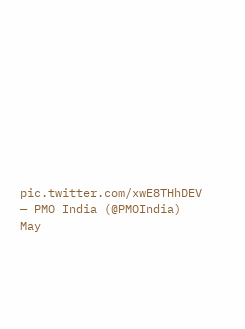pic.twitter.com/xwE8THhDEV
— PMO India (@PMOIndia) May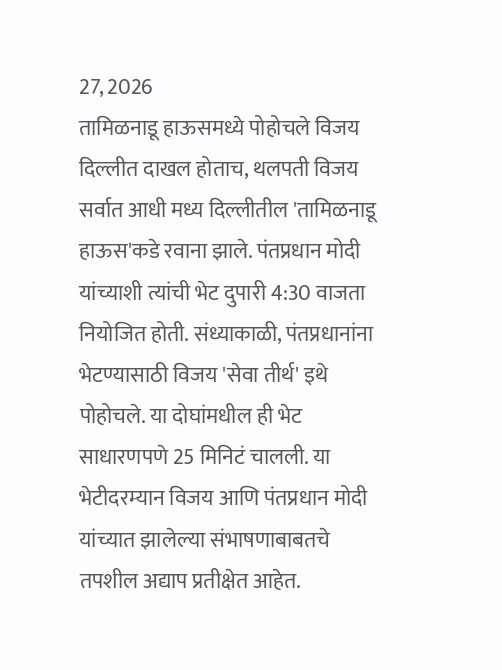27, 2026
तामिळनाडू हाऊसमध्ये पोहोचले विजय
दिल्लीत दाखल होताच, थलपती विजय सर्वात आधी मध्य दिल्लीतील 'तामिळनाडू हाऊस'कडे रवाना झाले. पंतप्रधान मोदी यांच्याशी त्यांची भेट दुपारी 4:30 वाजता नियोजित होती. संध्याकाळी, पंतप्रधानांना भेटण्यासाठी विजय 'सेवा तीर्थ' इथे पोहोचले. या दोघांमधील ही भेट साधारणपणे 25 मिनिटं चालली. या भेटीदरम्यान विजय आणि पंतप्रधान मोदी यांच्यात झालेल्या संभाषणाबाबतचे तपशील अद्याप प्रतीक्षेत आहेत.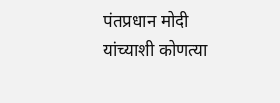पंतप्रधान मोदी यांच्याशी कोणत्या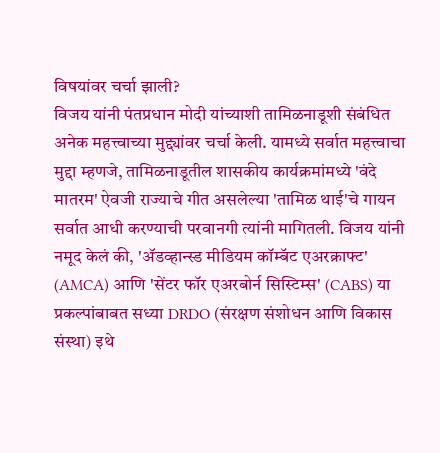विषयांवर चर्चा झाली?
विजय यांनी पंतप्रधान मोदी यांच्याशी तामिळनाडूशी संबंधित अनेक महत्त्वाच्या मुद्द्यांवर चर्चा केली. यामध्ये सर्वात महत्त्वाचा मुद्दा म्हणजे, तामिळनाडूतील शासकीय कार्यक्रमांमध्ये 'वंदे मातरम' ऐवजी राज्याचे गीत असलेल्या 'तामिळ थाई'चे गायन सर्वात आधी करण्याची परवानगी त्यांनी मागितली. विजय यांनी नमूद केलं की, 'ॲडव्हान्स्ड मीडियम कॉम्बॅट एअरक्राफ्ट' (AMCA) आणि 'सेंटर फॉर एअरबोर्न सिस्टिम्स' (CABS) या प्रकल्पांबाबत सध्या DRDO (संरक्षण संशोधन आणि विकास संस्था) इथे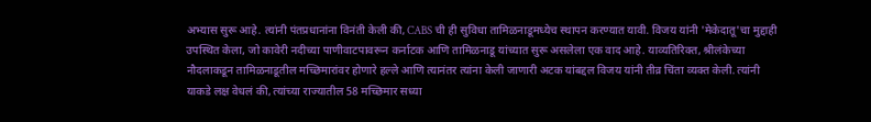अभ्यास सुरू आहे. त्यांनी पंतप्रधानांना विनंती केली की, CABS ची ही सुविधा तामिळनाडूमध्येच स्थापन करण्यात यावी. विजय यांनी 'मेकेदातू'चा मुद्दाही उपस्थित केला, जो कावेरी नदीच्या पाणीवाटपावरून कर्नाटक आणि तामिळनाडू यांच्यात सुरू असलेला एक वाद आहे. याव्यतिरिक्त, श्रीलंकेच्या नौदलाकडून तामिळनाडूतील मच्छिमारांवर होणारे हल्ले आणि त्यानंतर त्यांना केली जाणारी अटक यांबद्दल विजय यांनी तीव्र चिंता व्यक्त केली. त्यांनी याकडे लक्ष वेधलं की, त्यांच्या राज्यातील 58 मच्छिमार सध्या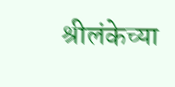श्रीलंकेच्या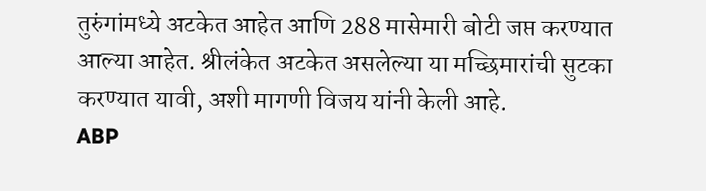तुरुंगांमध्ये अटकेत आहेत आणि 288 मासेमारी बोटी जप्त करण्यात आल्या आहेत. श्रीलंकेत अटकेत असलेल्या या मच्छिमारांची सुटका करण्यात यावी, अशी मागणी विजय यांनी केली आहे.
ABP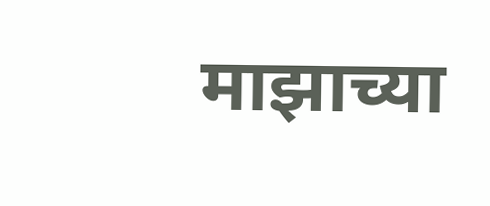माझाच्या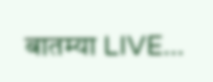बातम्या LIVE...